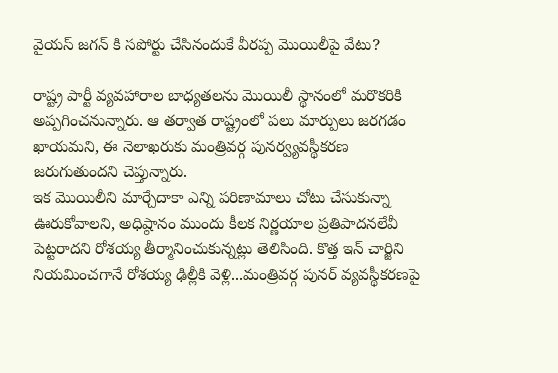వైయస్ జగన్ కి సపోర్టు చేసినందుకే వీరప్ప మొయిలీపై వేటు?

రాష్ట్ర పార్టీ వ్యవహారాల బాధ్యతలను మొయిలీ స్థానంలో మరొకరికి అప్పగించనున్నారు. ఆ తర్వాత రాష్ట్రంలో పలు మార్పులు జరగడం ఖాయమని, ఈ నెలాఖరుకు మంత్రివర్గ పునర్వ్యవస్థీకరణ జరుగుతుందని చెప్తున్నారు.
ఇక మొయిలీని మార్చేదాకా ఎన్ని పరిణామాలు చోటు చేసుకున్నా ఊరుకోవాలని, అధిష్ఠానం ముందు కీలక నిర్ణయాల ప్రతిపాదనలేవీ పెట్టరాదని రోశయ్య తీర్మానించుకున్నట్లు తెలిసింది. కొత్త ఇన్ చార్జిని నియమించగానే రోశయ్య ఢిల్లీకి వెళ్లి...మంత్రివర్గ పునర్ వ్యవస్థీకరణపై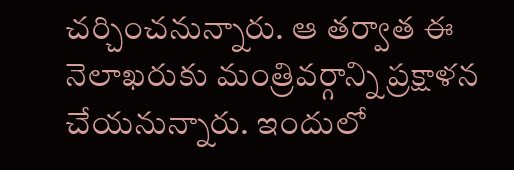చర్చించనున్నారు. ఆ తర్వాత ఈ నెలాఖరుకు మంత్రివర్గాన్ని ప్రక్షాళన చేయనున్నారు. ఇందులో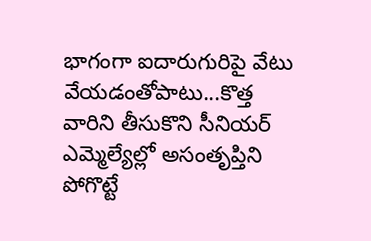భాగంగా ఐదారుగురిపై వేటు వేయడంతోపాటు...కొత్త వారిని తీసుకొని సీనియర్ ఎమ్మెల్యేల్లో అసంతృప్తిని పోగొట్టే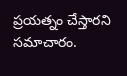ప్రయత్నం చేస్తారని సమాచారం.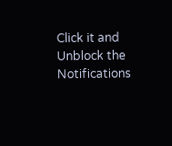Click it and Unblock the Notifications